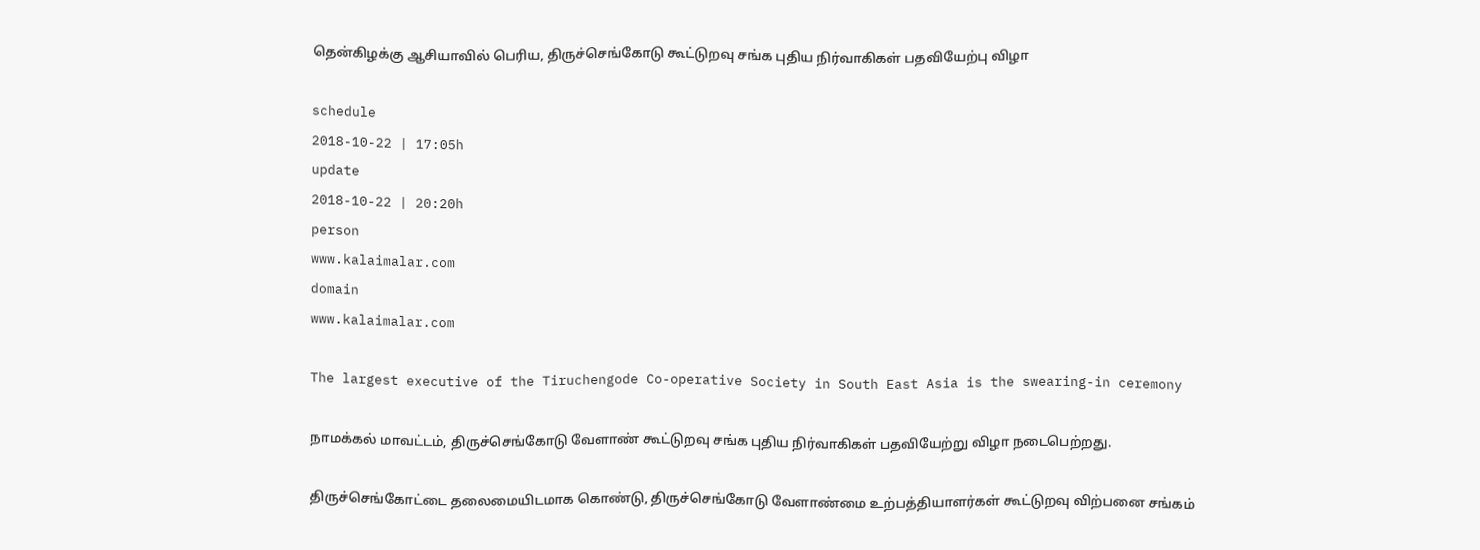தென்கிழக்கு ஆசியாவில் பெரிய, திருச்செங்கோடு கூட்டுறவு சங்க புதிய நிர்வாகிகள் பதவியேற்பு விழா

schedule
2018-10-22 | 17:05h
update
2018-10-22 | 20:20h
person
www.kalaimalar.com
domain
www.kalaimalar.com

The largest executive of the Tiruchengode Co-operative Society in South East Asia is the swearing-in ceremony

நாமக்கல் மாவட்டம், திருச்செங்கோடு வேளாண் கூட்டுறவு சங்க புதிய நிர்வாகிகள் பதவியேற்று விழா நடைபெற்றது.

திருச்செங்கோட்டை தலைமையிடமாக கொண்டு, திருச்செங்கோடு வேளாண்மை உற்பத்தியாளர்கள் கூட்டுறவு விற்பனை சங்கம்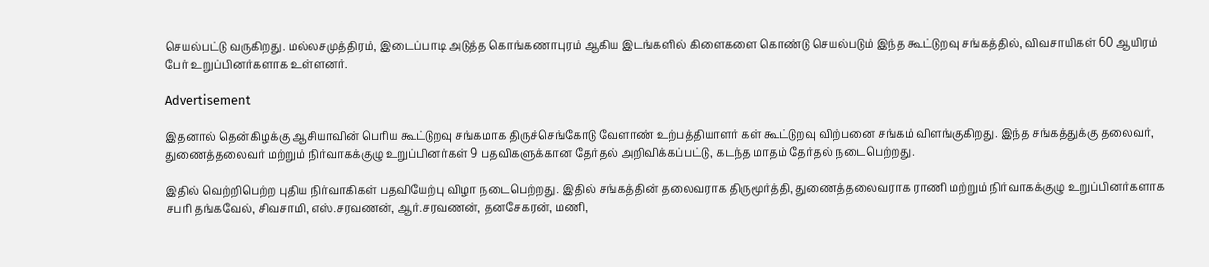செயல்பட்டு வருகிறது. மல்லசமுத்திரம், இடைப்பாடி அடுத்த கொங்கணாபுரம் ஆகிய இடங்களில் கிளைகளை கொண்டு செயல்படும் இந்த கூட்டுறவு சங்கத்தில், விவசாயிகள் 60 ஆயிரம் பேர் உறுப்பினர்களாக உள்ளனர்.

Advertisement

இதனால் தென்கிழக்கு ஆசியாவின் பெரிய கூட்டுறவு சங்கமாக திருச்செங்கோடு வேளாண் உற்பத்தியாளர் கள் கூட்டுறவு விற்பனை சங்கம் விளங்குகிறது. இந்த சங்கத்துக்கு தலைவர், துணைத்தலைவர் மற்றும் நிர்வாகக்குழு உறுப்பினர்கள் 9 பதவிகளுக்கான தேர்தல் அறிவிக்கப்பட்டு, கடந்த மாதம் தேர்தல் நடைபெற்றது.

இதில் வெற்றிபெற்ற புதிய நிர்வாகிகள் பதவியேற்பு விழா நடைபெற்றது. இதில் சங்கத்தின் தலைவராக திருமூர்த்தி, துணைத்தலைவராக ராணி மற்றும் நிர்வாகக்குழு உறுப்பினர்களாக சபரி தங்கவேல், சிவசாமி, எஸ்.சரவணன், ஆர்.சரவணன், தனசேகரன், மணி,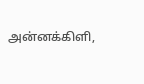அன்னக்கிளி,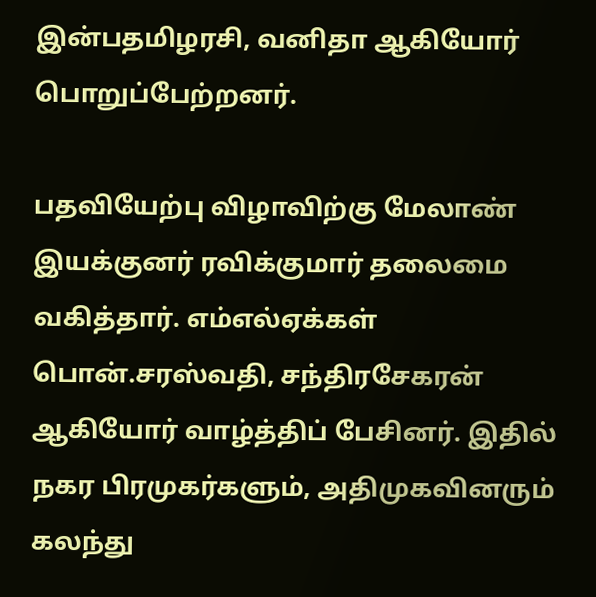இன்பதமிழரசி, வனிதா ஆகியோர் பொறுப்பேற்றனர்.

பதவியேற்பு விழாவிற்கு மேலாண் இயக்குனர் ரவிக்குமார் தலைமை வகித்தார். எம்எல்ஏக்கள் பொன்.சரஸ்வதி, சந்திரசேகரன் ஆகியோர் வாழ்த்திப் பேசினர். இதில் நகர பிரமுகர்களும், அதிமுகவினரும் கலந்து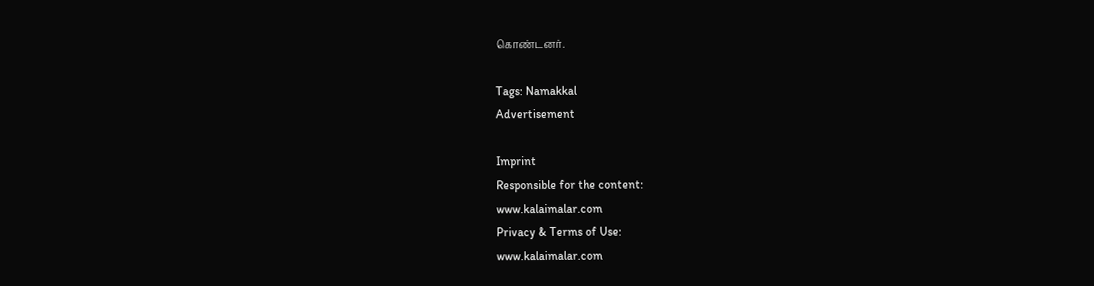கொண்டனர்.

Tags: Namakkal
Advertisement

Imprint
Responsible for the content:
www.kalaimalar.com
Privacy & Terms of Use:
www.kalaimalar.com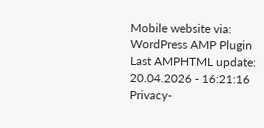Mobile website via:
WordPress AMP Plugin
Last AMPHTML update:
20.04.2026 - 16:21:16
Privacy-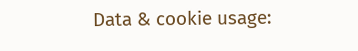Data & cookie usage: